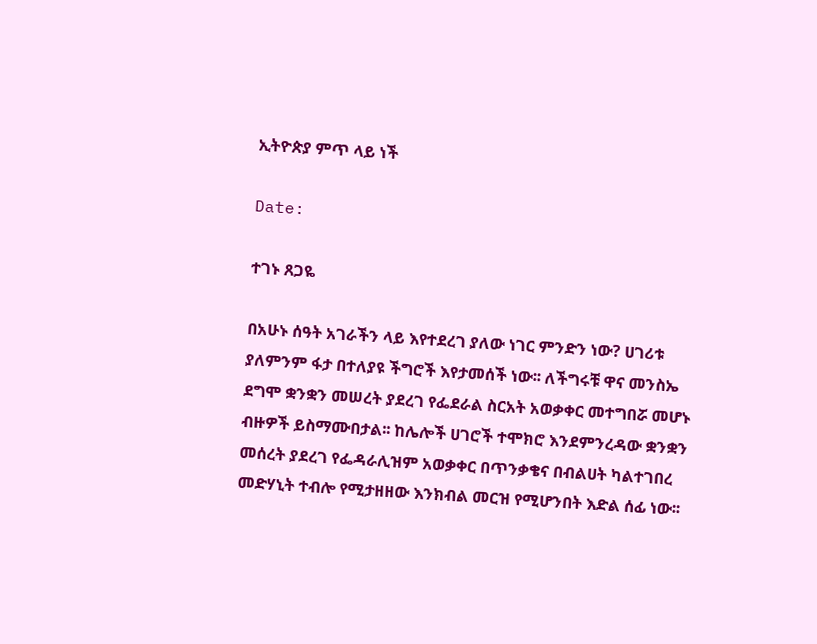ኢትዮጵያ ምጥ ላይ ነች

Date:

ተገኑ ጸጋዬ

በአሁኑ ሰዓት አገራችን ላይ እየተደረገ ያለው ነገር ምንድን ነው? ሀገሪቱ ያለምንም ፋታ በተለያዩ ችግሮች እየታመሰች ነው፡፡ ለችግሩቹ ዋና መንስኤ ደግሞ ቋንቋን መሠረት ያደረገ የፌደራል ስርአት አወቃቀር መተግበሯ መሆኑ ብዙዎች ይስማሙበታል፡፡ ከሌሎች ሀገሮች ተሞክሮ እንደምንረዳው ቋንቋን መሰረት ያደረገ የፌዳራሊዝም አወቃቀር በጥንቃቄና በብልሀት ካልተገበረ መድሃኒት ተብሎ የሚታዘዘው እንክብል መርዝ የሚሆንበት እድል ሰፊ ነው፡፡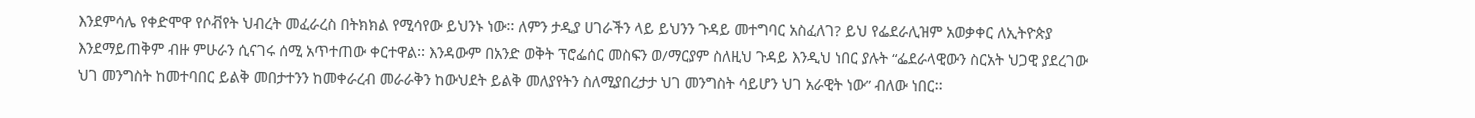እንደምሳሌ የቀድሞዋ የሶቭየት ህብረት መፈራረስ በትክክል የሚሳየው ይህንኑ ነው፡፡ ለምን ታዲያ ሀገራችን ላይ ይህንን ጉዳይ መተግባር አስፈለገ? ይህ የፌደራሊዝም አወቃቀር ለኢትዮጵያ እንደማይጠቅም ብዙ ምሁራን ሲናገሩ ሰሚ አጥተጠው ቀርተዋል፡፡ እንዳውም በአንድ ወቅት ፕሮፌሰር መስፍን ወ/ማርያም ስለዚህ ጉዳይ እንዲህ ነበር ያሉት “ፌደራላዊውን ስርአት ህጋዊ ያደረገው ህገ መንግስት ከመተባበር ይልቅ መበታተንን ከመቀራረብ መራራቅን ከውህደት ይልቅ መለያየትን ስለሚያበረታታ ህገ መንግስት ሳይሆን ህገ አራዊት ነው” ብለው ነበር፡፡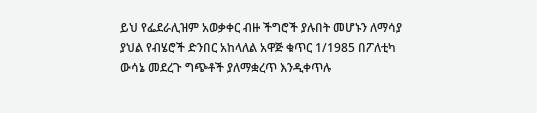ይህ የፌደራሊዝም አወቃቀር ብዙ ችግሮች ያሉበት መሆኑን ለማሳያ ያህል የብሄሮች ድንበር አከላለል አዋጅ ቁጥር 1/1985 በፖለቲካ ውሳኔ መደረጉ ግጭቶች ያለማቋረጥ እንዲቀጥሉ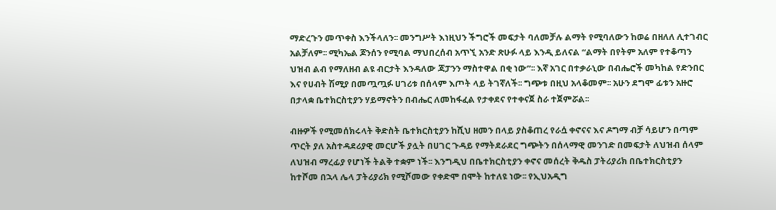ማድረጉን መጥቀስ እንችላለን፡፡ መንግሥት እነዚህን ችግሮች መፍታት ባለመቻሉ ልማት የሚባለውን ከወሬ በዘለለ ሊተገብር አልቻለም፡፡ ሚካኤል ጆንሰን የሚባል ማህበረሰብ አጥኚ አንድ ጽሁፉ ላይ እንዲ ይለናል “ልማት በየትም አለም የተቆጣን ህዝብ ልብ የማለዘብ ልዩ ብርታት እንዳለው ጃፓንን ማስተዋል በቂ ነው”፡፡ እኛ አገር በተቃራኒው በብሔሮች መካከል የድንበር እና የሀብት ሽሚያ በመጧጧፉ ሀገሪቱ በሰላም እጦት ላይ ትገኛለች፡፡ ግጭቱ በዚህ አላቆመም፡፡ አሁን ደግሞ ፊቱን አዙሮ በታላቋ ቤተክርስቲያን ሃይማኖትን በብሔር ለመከፋፈል የታቀደና የተቀናጀ ስራ ተጀምሯል፡፡

ብዙዎች የሚመሰክሩላት ቅድስት ቤተክርስቲያን ከሺህ ዘመን በላይ ያስቆጠረ የራሷ ቀኖናና እና ዶግማ ብቻ ሳይሆን በጣም ጥርት ያለ አስተዳደሪያዊ መርሆች ያሏት በሀገር ጉዳይ የማትደራደር ግጭትን በሰላማዊ መንገድ በመፍታት ለህዝብ ሰላም ለህዝብ ማረፊያ የሆነች ትልቅ ተቋም ነች፡፡ እንግዲህ በቤተክርስቲያን ቀኖና መሰረት ቅዱስ ፓትሪያሪክ በቤተክርስቲያን ከተሾመ በኋላ ሌላ ፓትሪያሪክ የሚሾመው የቀድሞ በሞት ከተለዩ ነው፡፡ የኢህአዲግ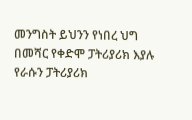መንግስት ይህንን የነበረ ህግ በመሻር የቀድሞ ፓትሪያሪክ እያሉ የራሱን ፓትሪያሪክ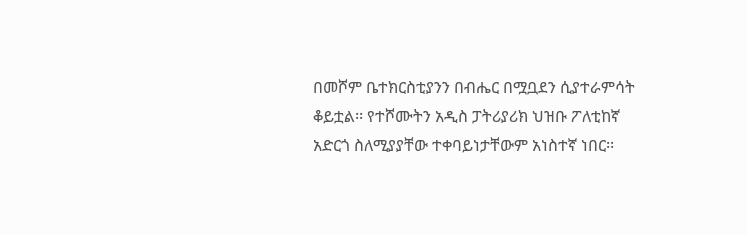በመሾም ቤተክርስቲያንን በብሔር በሟቧደን ሲያተራምሳት ቆይቷል፡፡ የተሾሙትን አዲስ ፓትሪያሪክ ህዝቡ ፖለቲከኛ አድርጎ ስለሚያያቸው ተቀባይነታቸውም አነስተኛ ነበር፡፡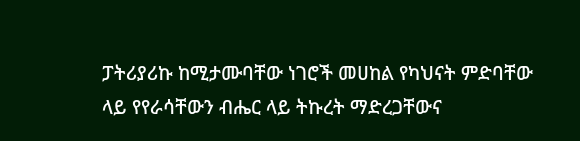ፓትሪያሪኩ ከሚታሙባቸው ነገሮች መሀከል የካህናት ምድባቸው ላይ የየራሳቸውን ብሔር ላይ ትኩረት ማድረጋቸውና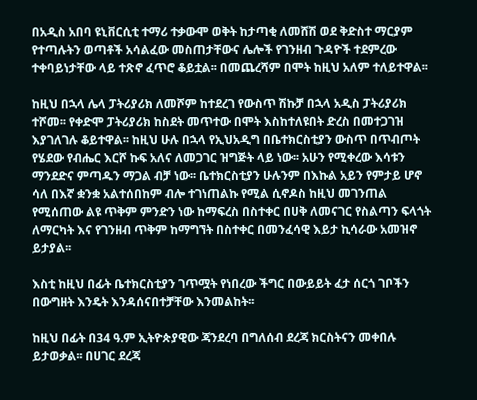በአዲስ አበባ ዩኒቨርሲቲ ተማሪ ተቃውሞ ወቅት ከታጣቂ ለመሸሽ ወደ ቅድስተ ማርያም የተጣሉትን ወጣቶች አሳልፈው መስጠታቸውና ሌሎች የገንዘብ ጉዳዮች ተደምረው ተቀባይነታቸው ላይ ተጽኖ ፈጥሮ ቆይቷል፡፡ በመጨረሻም በሞት ከዚህ አለም ተለይተዋል፡፡

ከዚህ በኋላ ሌላ ፓትሪያሪክ ለመሾም ከተደረገ የውስጥ ሽኩቻ በኋላ አዲስ ፓትሪያሪክ ተሾመ፡፡ የቀድሞ ፓትሪያሪክ ከስደት መጥተው በሞት እስከተለዩበት ድረስ በመተጋገዝ እያገለገሉ ቆይተዋል፡፡ ከዚህ ሁሉ በኋላ የኢህአዲግ በቤተክርስቲያን ውስጥ በጥብጦት የሄደው የብሔር እርሾ ኩፍ አለና ለመጋገር ዝግጅት ላይ ነው፡፡ አሁን የሚቀረው እሳቱን ማንደድና ምጣዱን ማጋል ብቻ ነው፡፡ ቤተክርስቲያን ሁሉንም በእኩል አይን የምታይ ሆኖ ሳለ በእኛ ቋንቋ አልተሰበከም ብሎ ተገነጠልኩ የሚል ሲኖዶስ ከዚህ መገንጠል የሚሰጠው ልዩ ጥቅም ምንድን ነው ከማፍረስ በስተቀር በሀቅ ለመናገር የስልጣን ፍላጎት ለማርካት እና የገንዘብ ጥቅም ከማግኘት በስተቀር በመንፈሳዊ እይታ ኪሳራው አመዝኖ ይታያል፡፡

እስቲ ከዚህ በፊት ቤተክርስቲያን ገጥሟት የነበረው ችግር በውይይት ፈታ ሰርጎ ገቦችን በውግዘት እንዴት እንዳሰናበተቻቸው እንመልከት፡፡

ከዚህ በፊት በ34 ዓ.ም ኢትዮጵያዊው ጃንደረባ በግለሰብ ደረጃ ክርስትናን መቀበሉ ይታወቃል፡፡ በሀገር ደረጃ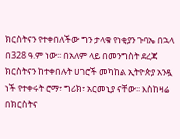ክርስትናን የተቀበለችው ግን ታላቁ የነቂያን ጉባኤ በኋላ በ328 ዓ.ም ነው፡፡ በአለም ላይ በመንግስት ደረጃ ክርስትናን ከተቀበሉት ሀገሮች መካከል ኢትዮጵያ አንዷ ነች የተቀሩት ሮማ፣ ግሪክ፣ አርመኒያ ናቸው፡፡ እስከዛሬ በክርስትና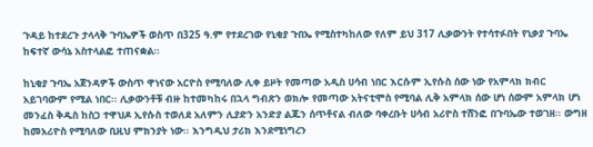ጉዳይ ከተደረጉ ታላላቅ ጉባኤዎች ወስጥ በ325 ዓ.ም የተደረገው የኒቂያ ጉበኤ የሚስተካከለው የለም ይህ 317 ሊቃውንት የተሳተፉበት የኒቃያ ጉባኤ ከፍተኛ ውሳኔ አስተላልፎ ተጠናቋል፡፡

ከኒቂያ ጉባኤ አጀንዳዎች ውስጥ ዋነናው አርዮስ የሚባለው ሊቀ ይዞት የመጣው አዲስ ሀሳብ ነበር እርሱም ኢየሱስ ሰው ነው የአምላክ ክብር አይገባውም የሚል ነበር፡፡ ሊቃውንቶቹ ብዙ ከተመካከሩ በኋላ ግብጽን ወክሎ የመጣው አትናቲሞስ የሚባል ሊቅ አምላክ ሰው ሆነ ሰውም አምላክ ሆነ መንፈስ ቅዱስ ከስጋ ተዋህዶ ኢየሱስ ተወለደ አለምን ሊያድን አንድያ ልጁን ሰጥቶናል ብለው ባቀረቡት ሀሳብ አሪዮስ ተሸንፎ በጉባኤው ተወገዘ፡፡ ውግዘ ከመአሪዮስ የሚባለው ቢዚህ ምክንያት ነው፡፡ እንግዲህ ታሪክ እንደሚነግረን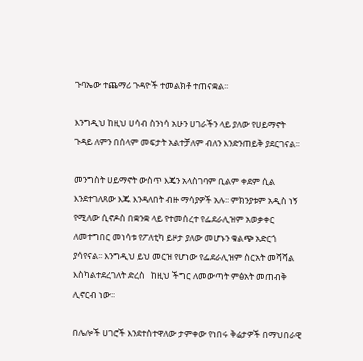ጉባኤው ተጨማሪ ጉዳዮች ተመልክቶ ተጠናቋል፡፡

እንግዲህ ከዚህ ሀሳብ ስንነሳ አሁን ሀገራችን ላይ ያለው የሀይማኖት ጉዳይ ለምን በሰላም መፍታት አልተቻለም ብለን እንድንጠይቅ ያደርገናል፡፡

መንግስት ሀይማኖት ውስጥ እጄን አላስገባም ቢልም ቀደም ሲል እንደተገለጸው እጁ እንዳለበት ብዙ ማሳያዎች አሉ፡፡ ምክንያቱም አዲስ ነኝ የሚለው ሲኖዶስ በቋንቋ ላይ የተመሰረተ የፌደራሊዝም አወቃቀር ለመተግበር መነሳቱ የፖለቲካ ይዞታ ያለው መሆኑን ቁልጭ አድርጎ ያሳየናል፡፡ እንግዲህ ይህ መርዝ የሆነው የፌደራሊዝም ስርአት መሻሻል እስካልተደረገለት ድረስ   ከዚህ ችግር ለመውጣት ምፅአት መጠብቅ ሊኖርብ ነው፡፡

በሌሎች ሀገሮች እንደተስተዋለው ታምቀው የነበሩ ቅሬታዎች በማህበራዊ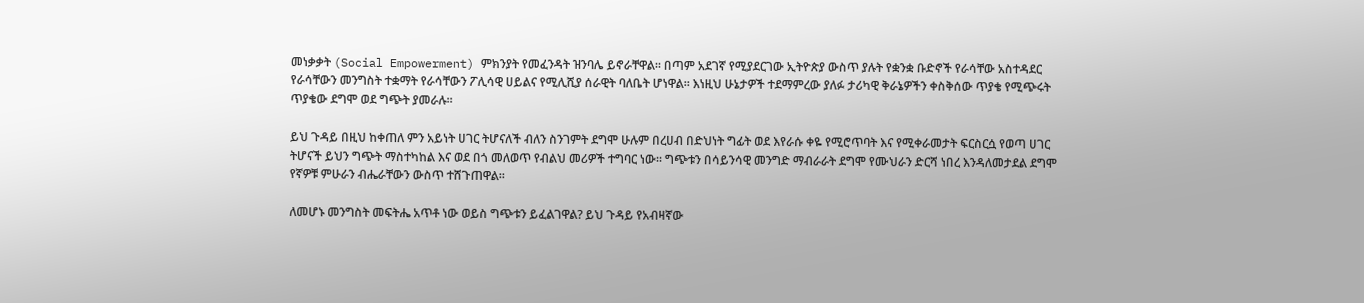መነቃቃት (Social Empowerment) ምክንያት የመፈንዳት ዝንባሌ ይኖራቸዋል፡፡ በጣም አደገኛ የሚያደርገው ኢትዮጵያ ውስጥ ያሉት የቋንቋ ቡድኖች የራሳቸው አስተዳደር የራሳቸውን መንግስት ተቋማት የራሳቸውን ፖሊሳዊ ሀይልና የሚሊሺያ ሰራዊት ባለቤት ሆነዋል፡፡ እነዚህ ሁኔታዎች ተደማምረው ያለፉ ታሪካዊ ቅራኔዎችን ቀስቅሰው ጥያቄ የሚጭሩት ጥያቄው ደግሞ ወደ ግጭት ያመራሉ፡፡

ይህ ጉዳይ በዚህ ከቀጠለ ምን አይነት ሀገር ትሆናለች ብለን ስንገምት ደግሞ ሁሉም በረሀብ በድህነት ግፊት ወደ እየራሱ ቀዬ የሚሮጥባት እና የሚቀራመታት ፍርስርሷ የወጣ ሀገር ትሆናች ይህን ግጭት ማስተካከል እና ወደ በጎ መለወጥ የብልህ መሪዎች ተግባር ነው፡፡ ግጭቱን በሳይንሳዊ መንግድ ማብራራት ደግሞ የሙህራን ድርሻ ነበረ እንዳለመታደል ደግሞ የኛዎቹ ምሁራን ብሔራቸውን ውስጥ ተሸጉጠዋል፡፡

ለመሆኑ መንግስት መፍትሔ አጥቶ ነው ወይስ ግጭቱን ይፈልገዋል? ይህ ጉዳይ የአብዛኛው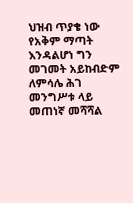ህዝብ ጥያቄ ነው የአቅም ማጣት እንዳልሆነ ግን መገመት አይከብድም ለምሳሌ ሕገ መንግሥቱ ላይ መጠነኛ መሻሻል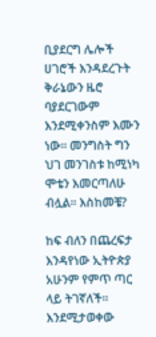ቢያደርግ ሌሎች ሀገሮች እንዳደረጉት ቅራኔውን ዜሮ ባያደርገውም እንደሚቀንስም እሙን ነው፡፡ መንግስት ግን ህገ መንገስቱ ከሚነካ ሞቴን እመርጣለሁ ብሏል፡፡ እስከመቼ?

ከፍ ብለን በጨረፍታ እንዳየነው ኢትዮጵያ አሁንም የምጥ ጣር ላይ ትገኛለች፡፡ እንደሚታወቀው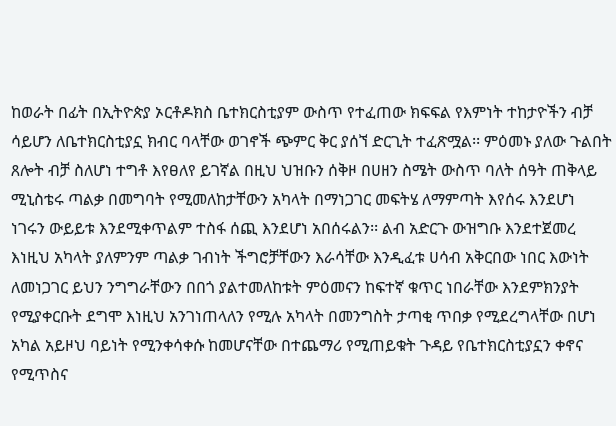ከወራት በፊት በኢትዮጵያ ኦርቶዶክስ ቤተክርስቲያም ውስጥ የተፈጠው ክፍፍል የእምነት ተከታዮችን ብቻ ሳይሆን ለቤተክርስቲያኗ ክብር ባላቸው ወገኖች ጭምር ቅር ያሰኘ ድርጊት ተፈጽሟል፡፡ ምዕመኑ ያለው ጉልበት ጸሎት ብቻ ስለሆነ ተግቶ እየፀለየ ይገኛል በዚህ ህዝቡን ሰቅዞ በሀዘን ስሜት ውስጥ ባለት ሰዓት ጠቅላይ ሚኒስቴሩ ጣልቃ በመግባት የሚመለከታቸውን አካላት በማነጋገር መፍትሄ ለማምጣት እየሰሩ እንደሆነ ነገሩን ውይይቱ እንደሚቀጥልም ተስፋ ሰጪ እንደሆነ አበሰሩልን፡፡ ልብ አድርጉ ውዝግቡ እንደተጀመረ እነዚህ አካላት ያለምንም ጣልቃ ገብነት ችግሮቻቸውን እራሳቸው እንዲፈቱ ሀሳብ አቅርበው ነበር እውነት ለመነጋገር ይህን ንግግራቸውን በበጎ ያልተመለከቱት ምዕመናን ከፍተኛ ቁጥር ነበራቸው እንደምክንያት የሚያቀርቡት ደግሞ እነዚህ አንገነጠላለን የሚሉ አካላት በመንግስት ታጣቂ ጥበቃ የሚደረግላቸው በሆነ አካል አይዞህ ባይነት የሚንቀሳቀሱ ከመሆናቸው በተጨማሪ የሚጠይቁት ጉዳይ የቤተክርስቲያኗን ቀኖና የሚጥስና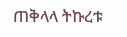ጠቅላላ ትኩረቱ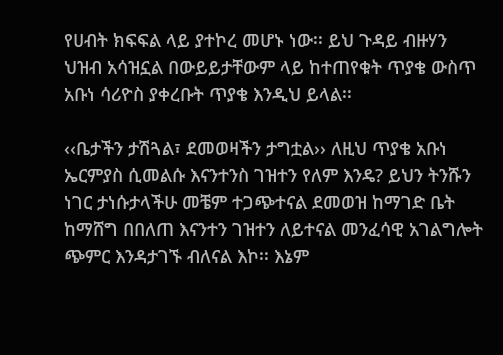የሀብት ክፍፍል ላይ ያተኮረ መሆኑ ነው፡፡ ይህ ጉዳይ ብዙሃን ህዝብ አሳዝኗል በውይይታቸውም ላይ ከተጠየቁት ጥያቄ ውስጥ አቡነ ሳሪዮስ ያቀረቡት ጥያቄ እንዲህ ይላል፡፡

‹‹ቤታችን ታሽጓል፣ ደመወዛችን ታግቷል›› ለዚህ ጥያቄ አቡነ ኤርምያስ ሲመልሱ እናንተንስ ገዝተን የለም እንዴ? ይህን ትንሹን ነገር ታነሱታላችሁ መቼም ተጋጭተናል ደመወዝ ከማገድ ቤት ከማሸግ በበለጠ እናንተን ገዝተን ለይተናል መንፈሳዊ አገልግሎት ጭምር እንዳታገኙ ብለናል እኮ፡፡ እኔም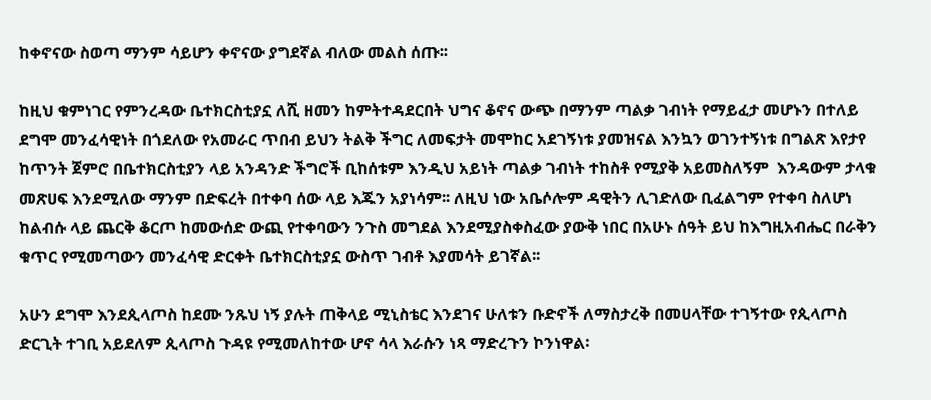ከቀኖናው ስወጣ ማንም ሳይሆን ቀኖናው ያግደኛል ብለው መልስ ሰጡ፡፡

ከዚህ ቁምነገር የምንረዳው ቤተክርስቲያኗ ለሺ ዘመን ከምትተዳደርበት ህግና ቆኖና ውጭ በማንም ጣልቃ ገብነት የማይፈታ መሆኑን በተለይ ደግሞ መንፈሳዊነት በጎደለው የአመራር ጥበብ ይህን ትልቅ ችግር ለመፍታት መሞከር አደገኝነቱ ያመዝናል እንኳን ወገንተኝነቱ በግልጽ እየታየ ከጥንት ጀምሮ በቤተክርስቲያን ላይ አንዳንድ ችግሮች ቢከሰቱም እንዲህ አይነት ጣልቃ ገብነት ተከስቶ የሚያቅ አይመስለኝም  እንዳውም ታላቁ መጽሀፍ እንደሚለው ማንም በድፍረት በተቀባ ሰው ላይ እጁን አያነሳም፡፡ ለዚህ ነው አቤሶሎም ዳዊትን ሊገድለው ቢፈልግም የተቀባ ስለሆነ ከልብሱ ላይ ጨርቅ ቆርጦ ከመውሰድ ውጪ የተቀባውን ንጉስ መግደል እንደሚያስቀስፈው ያውቅ ነበር በአሁኑ ሰዓት ይህ ከእግዚአብሔር በራቅን ቁጥር የሚመጣውን መንፈሳዊ ድርቀት ቤተክርስቲያኗ ውስጥ ገብቶ እያመሳት ይገኛል፡፡

አሁን ደግሞ እንደጲላጦስ ከደሙ ንጹህ ነኝ ያሉት ጠቅላይ ሚኒስቴር እንደገና ሁለቱን ቡድኖች ለማስታረቅ በመሀላቸው ተገኝተው የጲላጦስ ድርጊት ተገቢ አይደለም ጲላጦስ ጉዳዩ የሚመለከተው ሆኖ ሳላ እራሱን ነጻ ማድረጉን ኮንነዋል፡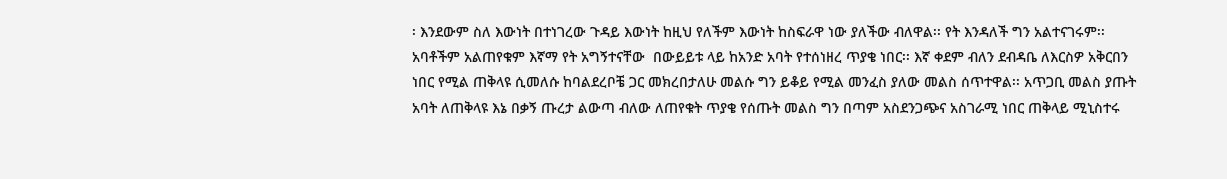፡ እንደውም ስለ እውነት በተነገረው ጉዳይ እውነት ከዚህ የለችም እውነት ከስፍራዋ ነው ያለችው ብለዋል፡፡ የት እንዳለች ግን አልተናገሩም፡፡ አባቶችም አልጠየቁም እኛማ የት አግኝተናቸው  በውይይቱ ላይ ከአንድ አባት የተሰነዘረ ጥያቄ ነበር፡፡ እኛ ቀደም ብለን ደብዳቤ ለእርስዎ አቅርበን ነበር የሚል ጠቅላዩ ሲመለሱ ከባልደረቦቼ ጋር መክረበታለሁ መልሱ ግን ይቆይ የሚል መንፈስ ያለው መልስ ሰጥተዋል፡፡ አጥጋቢ መልስ ያጡት አባት ለጠቅላዩ እኔ በቃኝ ጡረታ ልውጣ ብለው ለጠየቁት ጥያቄ የሰጡት መልስ ግን በጣም አስደንጋጭና አስገራሚ ነበር ጠቅላይ ሚኒስተሩ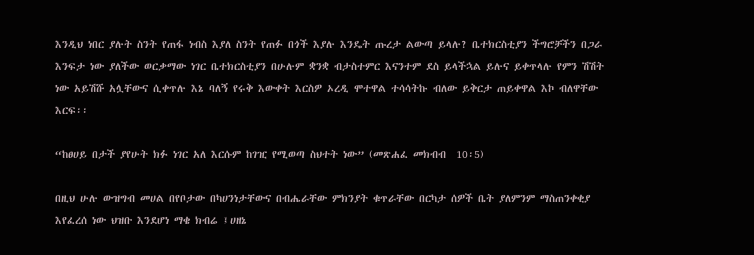እንዲህ ነበር ያሉት ስንት የጠፋ ነብስ እያለ ስንት የጠፉ በጎች እያሉ እንዴት ጡረታ ልውጣ ይላሉ? ቤተክርስቲያን ችግሮቻችን በጋራ እንፍታ ነው ያለችው ወርቃማው ነገር ቤተክርስቲያን በሁሉም ቋንቋ ብታስተምር እናንተም ደስ ይላችኋል ይሉና ይቀጥላሉ የምን ሽሽት ነው አይሽሹ አሏቸውና ሲቀጥሉ እኔ ባለኝ የሩቅ እውቀት እርስዎ ኦረዲ ሞተዋል ተሳሳትኩ ብለው ይቅርታ ጠይቀዋል እኮ ብለዋቸው እርፍ፡፡

“ከፀሀይ በታች ያየሁት ክፉ ነገር አለ እርሱም ከገዢ የሚወጣ ስህተት ነው” (መጽሐፈ መክብብ  10፡5)

በዚህ ሁሉ ውዝግብ መሀል በየቦታው በካሀንነታቸውና በብሔራቸው ምክንያት ቁጥራቸው በርካታ ሰዎች ቤት ያለምንም ማስጠንቀቂያ እየፈረሰ ነው ህዝቡ እንደሆነ ማቄ ክብሬ ፤ሀዘኔ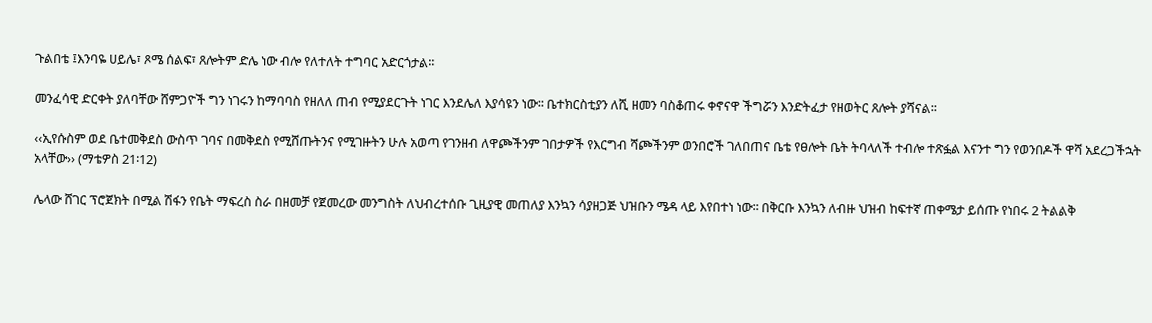ጉልበቴ ፤እንባዬ ሀይሌ፣ ጾሜ ሰልፍ፣ ጸሎትም ድሌ ነው ብሎ የለተለት ተግባር አድርጎታል፡፡

መንፈሳዊ ድርቀት ያለባቸው ሸምጋዮች ግን ነገሩን ከማባባስ የዘለለ ጠብ የሚያደርጉት ነገር እንደሌለ እያሳዩን ነው፡፡ ቤተክርስቲያን ለሺ ዘመን ባስቆጠሩ ቀኖናዋ ችግሯን እንድትፈታ የዘወትር ጸሎት ያሻናል፡፡

‹‹ኢየሱስም ወደ ቤተመቅደስ ውስጥ ገባና በመቅደስ የሚሸጡትንና የሚገዙትን ሁሉ አወጣ የገንዘብ ለዋጮችንም ገበታዎች የእርግብ ሻጮችንም ወንበሮች ገለበጠና ቤቴ የፀሎት ቤት ትባላለች ተብሎ ተጽፏል እናንተ ግን የወንበዶች ዋሻ አደረጋችኋት አላቸው›› (ማቴዎስ 21፡12)

ሌላው ሸገር ፕሮጀክት በሚል ሽፋን የቤት ማፍረስ ስራ በዘመቻ የጀመረው መንግስት ለህብረተሰቡ ጊዚያዊ መጠለያ እንኳን ሳያዘጋጅ ህዝቡን ሜዳ ላይ እየበተነ ነው፡፡ በቅርቡ እንኳን ለብዙ ህዝብ ከፍተኛ ጠቀሜታ ይሰጡ የነበሩ 2 ትልልቅ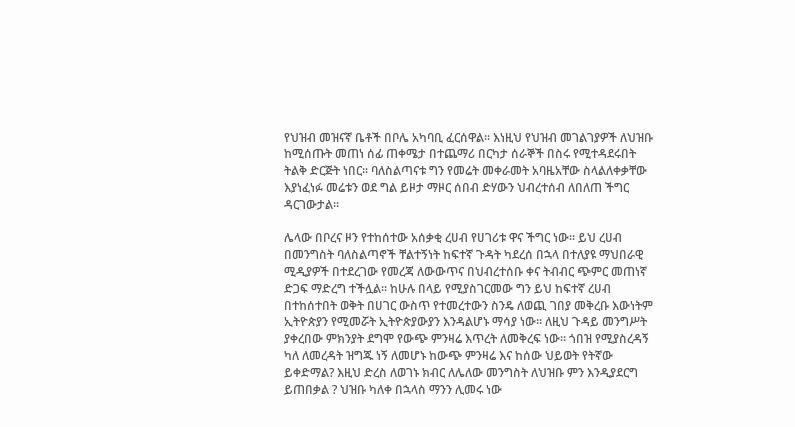የህዝብ መዝናኛ ቤቶች በቦሌ አካባቢ ፈርሰዋል፡፡ እነዚህ የህዝብ መገልገያዎች ለህዝቡ ከሚሰጡት መጠነ ሰፊ ጠቀሜታ በተጨማሪ በርካታ ሰራኞች በስሩ የሚተዳደሩበት ትልቅ ድርጅት ነበር፡፡ ባለስልጣናቱ ግን የመሬት መቀራመት አባዜአቸው ስላልለቀቃቸው እያነፈነፉ መሬቱን ወደ ግል ይዞታ ማዞር ሰበብ ድሃውን ህብረተሰብ ለበለጠ ችግር ዳርገውታል፡፡

ሌላው በቦረና ዞን የተከሰተው አሰቃቂ ረሀብ የሀገሪቱ ዋና ችግር ነው፡፡ ይህ ረሀብ በመንግስት ባለስልጣኖች ቸልተኝነት ከፍተኛ ጉዳት ካደረሰ በኋላ በተለያዩ ማህበራዊ ሚዲያዎች በተደረገው የመረጃ ለውውጥና በህብረተሰቡ ቀና ትብብር ጭምር መጠነኛ ድጋፍ ማድረግ ተችሏል፡፡ ከሁሉ በላይ የሚያስገርመው ግን ይህ ከፍተኛ ረሀብ በተከሰተበት ወቅት በሀገር ውስጥ የተመረተውን ስንዴ ለወጪ ገበያ መቅረቡ እውነትም ኢትዮጵያን የሚመሯት ኢትዮጵያውያን እንዳልሆኑ ማሳያ ነው፡፡ ለዚህ ጉዳይ መንግሥት ያቀረበው ምክንያት ደግሞ የውጭ ምንዛሬ እጥረት ለመቅረፍ ነው፡፡ ጎበዝ የሚያስረዳኝ ካለ ለመረዳት ዝግጁ ነኝ ለመሆኑ ከውጭ ምንዛሬ እና ከሰው ህይወት የትኛው ይቀድማል? እዚህ ድረስ ለወገኑ ክብር ለሌለው መንግስት ለህዝቡ ምን እንዲያደርግ ይጠበቃል ? ህዝቡ ካለቀ በኋላስ ማንን ሊመሩ ነው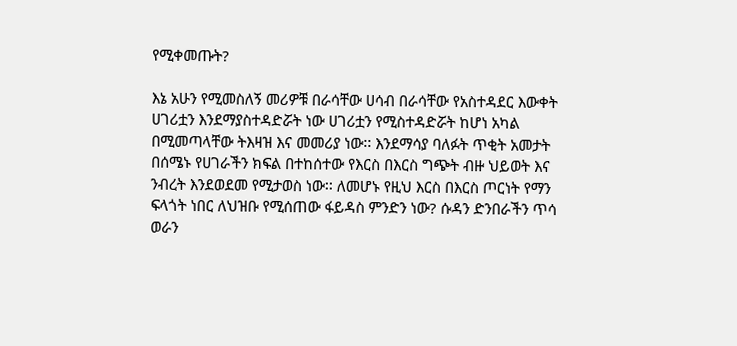የሚቀመጡት?

እኔ አሁን የሚመስለኝ መሪዎቹ በራሳቸው ሀሳብ በራሳቸው የአስተዳደር እውቀት ሀገሪቷን እንደማያስተዳድሯት ነው ሀገሪቷን የሚስተዳድሯት ከሆነ አካል በሚመጣላቸው ትእዛዝ እና መመሪያ ነው፡፡ እንደማሳያ ባለፉት ጥቂት አመታት በሰሜኑ የሀገራችን ክፍል በተከሰተው የእርስ በእርስ ግጭት ብዙ ህይወት እና ንብረት እንደወደመ የሚታወስ ነው፡፡ ለመሆኑ የዚህ እርስ በእርስ ጦርነት የማን ፍላጎት ነበር ለህዝቡ የሚሰጠው ፋይዳስ ምንድን ነው? ሱዳን ድንበራችን ጥሳ ወራን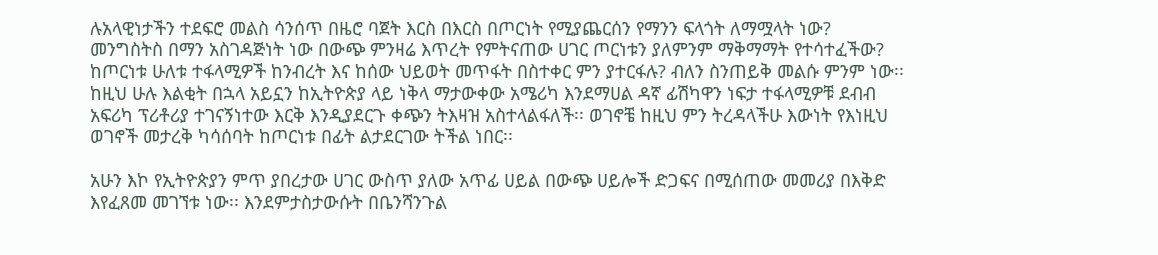ሉአላዊነታችን ተደፍሮ መልስ ሳንሰጥ በዜሮ ባጀት እርስ በእርስ በጦርነት የሚያጨርሰን የማንን ፍላጎት ለማሟላት ነው? መንግስትስ በማን አስገዳጅነት ነው በውጭ ምንዛሬ እጥረት የምትናጠው ሀገር ጦርነቱን ያለምንም ማቅማማት የተሳተፈችው? ከጦርነቱ ሁለቱ ተፋላሚዎች ከንብረት እና ከሰው ህይወት መጥፋት በስተቀር ምን ያተርፋሉ? ብለን ስንጠይቅ መልሱ ምንም ነው፡፡ ከዚህ ሁሉ እልቂት በኋላ አይኗን ከኢትዮጵያ ላይ ነቅላ ማታውቀው አሜሪካ እንደማሀል ዳኛ ፊሽካዋን ነፍታ ተፋላሚዎቹ ደብብ አፍሪካ ፕሪቶሪያ ተገናኝነተው እርቅ እንዲያደርጉ ቀጭን ትእዛዝ አስተላልፋለች፡፡ ወገኖቼ ከዚህ ምን ትረዳላችሁ እውነት የእነዚህ ወገኖች መታረቅ ካሳሰባት ከጦርነቱ በፊት ልታደርገው ትችል ነበር፡፡

አሁን እኮ የኢትዮጵያን ምጥ ያበረታው ሀገር ውስጥ ያለው አጥፊ ሀይል በውጭ ሀይሎች ድጋፍና በሚሰጠው መመሪያ በእቅድ እየፈጸመ መገኘቱ ነው፡፡ እንደምታስታውሱት በቤንሻንጉል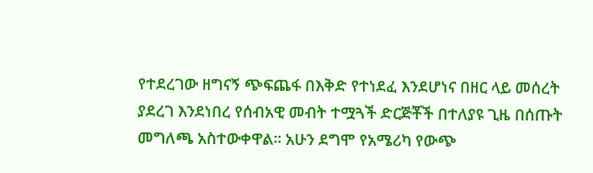የተደረገው ዘግናኝ ጭፍጨፋ በእቅድ የተነደፈ እንደሆነና በዘር ላይ መሰረት ያደረገ እንደነበረ የሰብአዊ መብት ተሟጓች ድርጅቾች በተለያዩ ጊዜ በሰጡት መግለጫ አስተውቀዋል፡፡ አሁን ደግሞ የአሜሪካ የውጭ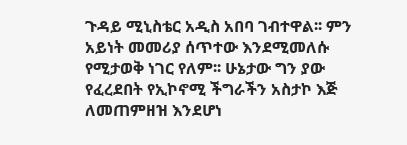ጉዳይ ሚኒስቴር አዲስ አበባ ገብተዋል፡፡ ምን አይነት መመሪያ ሰጥተው እንደሚመለሱ የሚታወቅ ነገር የለም፡፡ ሁኔታው ግን ያው የፈረደበት የኢኮኖሚ ችግራችን አስታኮ እጅ ለመጠምዘዝ እንደሆነ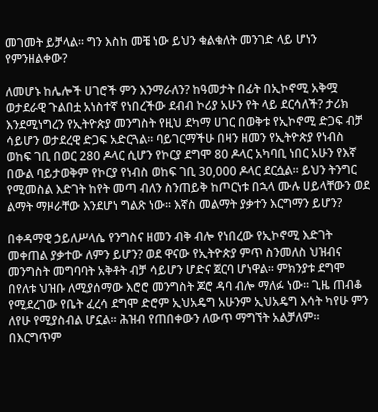መገመት ይቻላል፡፡ ግን እስከ መቼ ነው ይህን ቁልቁለት መንገድ ላይ ሆነን የምንዘልቀው?

ለመሆኑ ከሌሎች ሀገሮች ምን እንማራለን? ከዓመታት በፊት በኢኮኖሚ አቅሟ ወታደራዊ ጉልበቷ አነስተኛ የነበረችው ደብብ ኮሪያ አሁን የት ላይ ደርሳለች? ታሪክ እንደሚነግረን የኢትዮጵያ መንግስት የዚህ ደካማ ሀገር በወቅቱ የኢኮኖሚ ድጋፍ ብቻ ሳይሆን ወታደረዊ ድጋፍ አድርጓል፡፡ ባይገርማችሁ በዛን ዘመን የኢትዮጵያ የነብስ ወከፍ ገቢ በወር 280 ዶላር ሲሆን የኮርያ ደግሞ 80 ዶላር አካባቢ ነበር አሁን የእኛ በውል ባይታወቅም የኮርያ የነብስ ወከፍ ገቢ 30,000 ዶላር ደርሷል፡፡ ይህን ትንግር የሚመስል እድገት ከየት መጣ ብለን ስንጠይቅ ከጦርነቱ በኋላ ሙሉ ሀይላቸውን ወደ ልማት ማዞራቸው እንደሆነ ግልጽ ነው፡፡ እኛስ መልማት ያቃተን እርግማን ይሆን?

በቀዳማዊ ኃይለሥላሴ የንግስና ዘመን ብቅ ብሎ የነበረው የኢኮኖሚ እድገት መቀጠል ያቃተው ለምን ይሆን? ወደ ዋናው የኢትዮጵያ ምጥ ስንመለስ ህዝብና መንግስት መግባባት አቅቶት ብቻ ሳይሆን ሆድና ጀርባ ሆነዋል፡፡ ምክንያቱ ደግሞ በየለቱ ህዝቡ ለሚያሰማው እሮሮ መንግስት ጆሮ ዳባ ብሎ ማለፉ ነው፡፡ ጊዜ ጠብቆ የሚደረገው የቤት ፈረሳ ደግሞ ድሮም ኢህአዴግ አሁንም ኢህአዴግ እሳት ካየሁ ምን ለየሁ የሚያስብል ሆኗል፡፡ ሕዝብ የጠበቀውን ለውጥ ማግኘት አልቻለም፡፡ በእርግጥም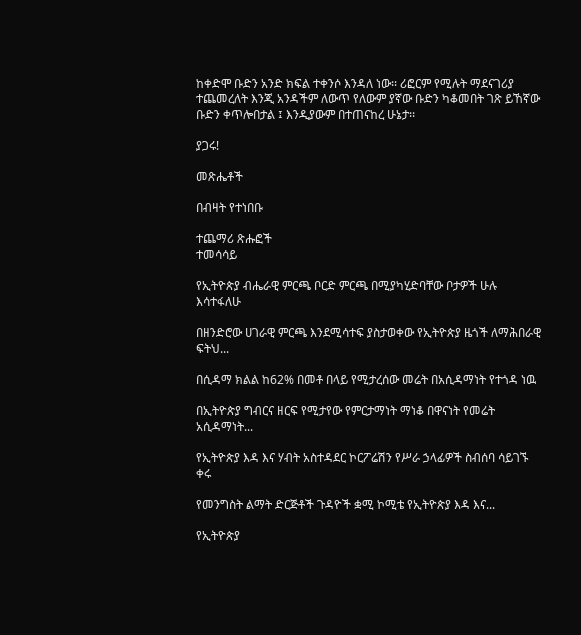ከቀድሞ ቡድን አንድ ክፍል ተቀንሶ እንዳለ ነው፡፡ ሪፎርም የሚሉት ማደናገሪያ ተጨመረለት እንጂ አንዳችም ለውጥ የለውም ያኛው ቡድን ካቆመበት ገጽ ይኸኛው ቡድን ቀጥሎበታል ፤ እንዲያውም በተጠናከረ ሁኔታ፡፡

ያጋሩ!

መጽሔቶች

በብዛት የተነበቡ

ተጨማሪ ጽሑፎች
ተመሳሳይ

የኢትዮጵያ ብሔራዊ ምርጫ ቦርድ ምርጫ በሚያካሂድባቸው ቦታዎች ሁሉ እሳተፋለሁ

በዘንድሮው ሀገራዊ ምርጫ እንደሚሳተፍ ያስታወቀው የኢትዮጵያ ዜጎች ለማሕበራዊ ፍትህ...

በሲዳማ ክልል ከ62% በመቶ በላይ የሚታረሰው መሬት በአሲዳማነት የተጎዳ ነዉ

በኢትዮጵያ ግብርና ዘርፍ የሚታየው የምርታማነት ማነቆ በዋናነት የመሬት አሲዳማነት...

የኢትዮጵያ እዳ እና ሃብት አስተዳደር ኮርፖሬሽን የሥራ ኃላፊዎች ስብሰባ ሳይገኙ ቀሩ

የመንግስት ልማት ድርጅቶች ጉዳዮች ቋሚ ኮሚቴ የኢትዮጵያ እዳ እና...

የኢትዮጵያ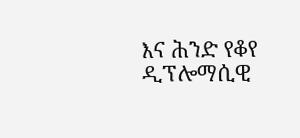እና ሕንድ የቆየ ዲፕሎማሲዊ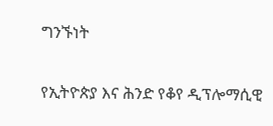ግንኙነት

የኢትዮጵያ እና ሕንድ የቆየ ዲፕሎማሲዊ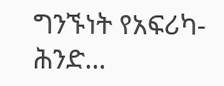ግንኙነት የአፍሪካ-ሕንድ...